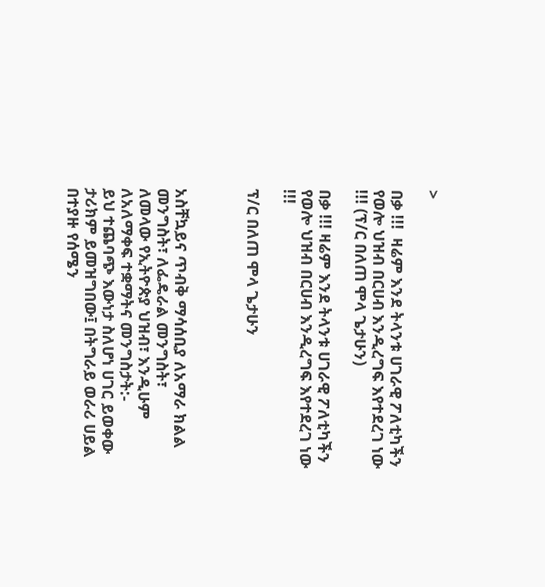>

በቃ !!!  ዛሬም እንደ ትላንቱ ሀገራዊ ፖለቲካችን  የወሎ ህዝብ በርሀብ እንዲረግፍ እየተደረገ ነው !!! (ፕ/ር በለጠ ሞላ ጌታሁን)

በቃ !!! ዛሬም እንደ ትላንቱ ሀገራዊ ፖለቲካችን  የወሎ ህዝብ በርሀብ እንዲረግፍ እየተደረገ ነው !!!

ፕ/ር በለጠ ሞላ ጌታሁን



አስቸኳይና ጥብቅ ማሳሰቢያ ለአማራ ክልል መንግስት፣ ለፌዴራል መንግስት፣
ለመላው የኢትዮጵያ ህዝብ፣ እንዲሁም ለአለማቀፍ ተቋማትና መንግስታት:-
ይህ ተጨባጭ እውነታ ስለሆነ ሀገር ይወቀው ታሪክም ይመዝግበው፤ በትግራይ ወራሪ ሀይል በተያዙ የሰሜን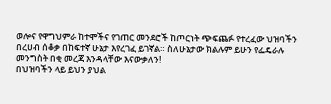ወሎና የዋግህምራ ከተሞችና የገጠር መንደሮች ከጦርነት ጭፍጨፉ የተረፈው ህዝባችን በረሀብ ሰቆቃ በከፍተኛ ሁኔታ እየረገፈ ይገኛል። ስለሁኔታው ክልሉም ይሁን የፌዴራሉ መንግስት በቂ መረጃ እንዳላቸው እናውቃለን!
በህዝባችን ላይ ይህን ያህል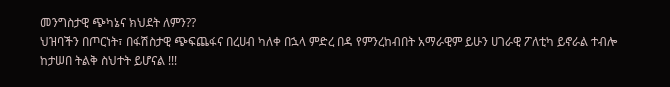መንግስታዊ ጭካኔና ክህደት ለምን??
ህዝባችን በጦርነት፣ በፋሽስታዊ ጭፍጨፋና በረሀብ ካለቀ በኋላ ምድረ በዳ የምንረከብበት አማራዊም ይሁን ሀገራዊ ፖለቲካ ይኖራል ተብሎ ከታሠበ ትልቅ ስህተት ይሆናል !!!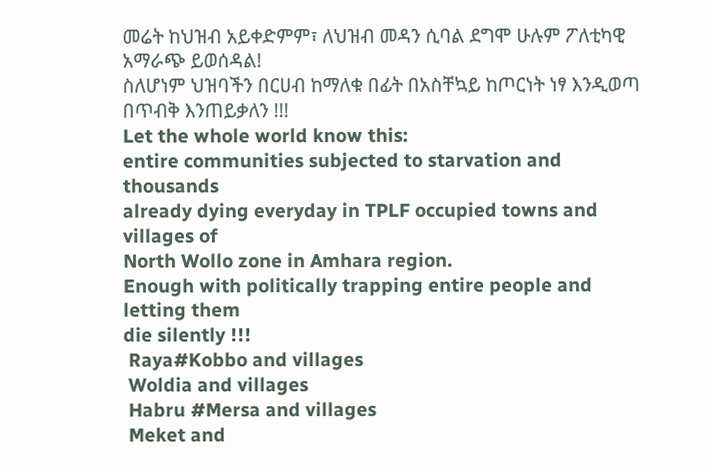መሬት ከህዝብ አይቀድምም፣ ለህዝብ መዳን ሲባል ደግሞ ሁሉም ፖለቲካዊ አማራጭ ይወሰዳል!
ስለሆነም ህዝባችን በርሀብ ከማለቁ በፊት በአስቸኳይ ከጦርነት ነፃ እንዲወጣ
በጥብቅ እንጠይቃለን !!!
Let the whole world know this:
entire communities subjected to starvation and thousands
already dying everyday in TPLF occupied towns and villages of
North Wollo zone in Amhara region.
Enough with politically trapping entire people and letting them
die silently !!!
 Raya#Kobbo and villages
 Woldia and villages
 Habru #Mersa and villages
 Meket and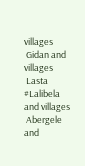villages
 Gidan and villages
 Lasta #Lalibela and villages
 Abergele and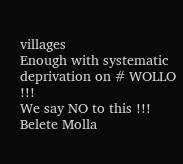villages
Enough with systematic deprivation on # WOLLO !!!
We say NO to this !!!
Belete Molla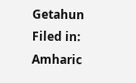Getahun
Filed in: Amharic